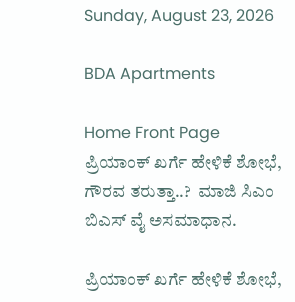Sunday, August 23, 2026

BDA Apartments

Home Front Page ಪ್ರಿಯಾಂಕ್ ಖರ್ಗೆ ಹೇಳಿಕೆ ಶೋಭೆ, ಗೌರವ ತರುತ್ತಾ..?  ಮಾಜಿ ಸಿಎಂ ಬಿಎಸ್ ವೈ ಅಸಮಾಧಾನ.

ಪ್ರಿಯಾಂಕ್ ಖರ್ಗೆ ಹೇಳಿಕೆ ಶೋಭೆ,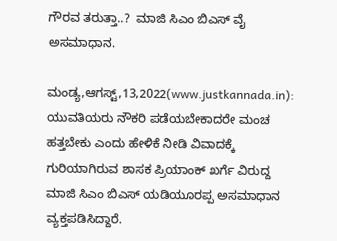ಗೌರವ ತರುತ್ತಾ..?  ಮಾಜಿ ಸಿಎಂ ಬಿಎಸ್ ವೈ ಅಸಮಾಧಾನ.

ಮಂಡ್ಯ,ಆಗಸ್ಟ್,13,2022(www.justkannada.in): ಯುವತಿಯರು ನೌಕರಿ ಪಡೆಯಬೇಕಾದರೇ ಮಂಚ ಹತ್ತಬೇಕು ಎಂದು ಹೇಳಿಕೆ ನೀಡಿ ವಿವಾದಕ್ಕೆ ಗುರಿಯಾಗಿರುವ ಶಾಸಕ ಪ್ರಿಯಾಂಕ್ ಖರ್ಗೆ ವಿರುದ್ದ ಮಾಜಿ ಸಿಎಂ ಬಿಎಸ್ ಯಡಿಯೂರಪ್ಪ ಅಸಮಾಧಾನ ವ್ಯಕ್ತಪಡಿಸಿದ್ದಾರೆ.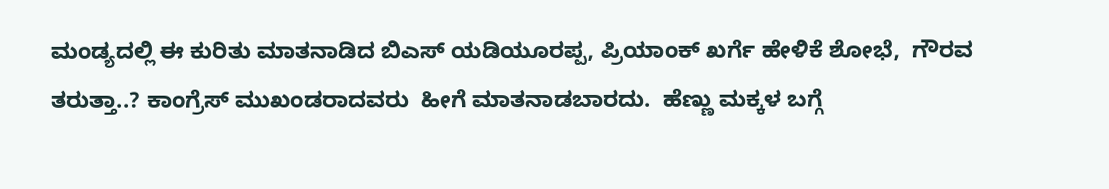ಮಂಡ್ಯದಲ್ಲಿ ಈ ಕುರಿತು ಮಾತನಾಡಿದ ಬಿಎಸ್ ಯಡಿಯೂರಪ್ಪ, ಪ್ರಿಯಾಂಕ್ ಖರ್ಗೆ ಹೇಳಿಕೆ ಶೋಭೆ,  ಗೌರವ ತರುತ್ತಾ..? ಕಾಂಗ್ರೆಸ್ ಮುಖಂಡರಾದವರು  ಹೀಗೆ ಮಾತನಾಡಬಾರದು.  ಹೆಣ್ಣು ಮಕ್ಕಳ ಬಗ್ಗೆ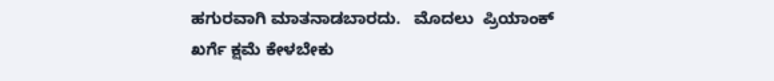ಹಗುರವಾಗಿ ಮಾತನಾಡಬಾರದು.   ಮೊದಲು  ಪ್ರಿಯಾಂಕ್ ಖರ್ಗೆ ಕ್ಷಮೆ ಕೇಳಬೇಕು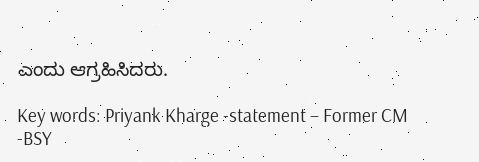ಎಂದು ಆಗ್ರಹಿಸಿದರು.

Key words: Priyank Kharge -statement – Former CM -BSY